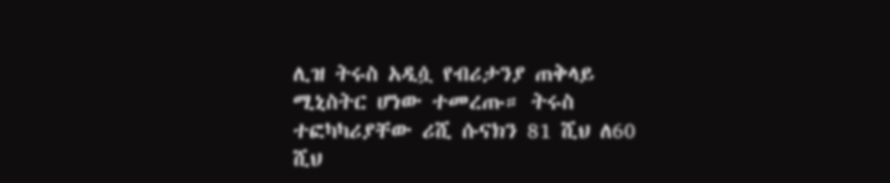ሊዝ ትሩስ አዲሷ የብሪታንያ ጠቅላይ ሚኒስትር ሆነው ተመረጡ። ትሩስ ተፎካካሪያቸው ሪሺ ሱናክን 81 ሺህ ለ60 ሺህ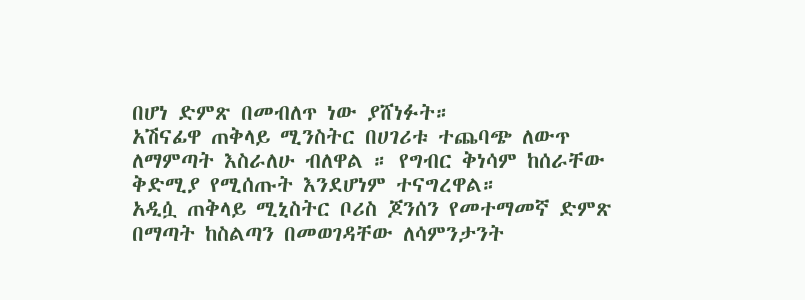በሆነ ድምጽ በመብለጥ ነው ያሸነፉት።
አሽናፊዋ ጠቅላይ ሚንስትር በሀገሪቱ ተጨባጭ ለውጥ ለማምጣት እስራለሁ ብለዋል ። የግብር ቅነሳም ከሰራቸው ቅድሚያ የሚሰጡት እንደሆነም ተናግረዋል።
አዲሷ ጠቅላይ ሚኒስትር ቦሪስ ጆንሰን የመተማመኛ ድምጽ በማጣት ከስልጣን በመወገዳቸው ለሳምንታንት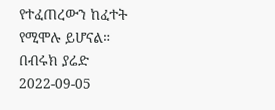የተፈጠረውን ከፈተት የሚሞሉ ይሆናል።
በብሩክ ያሬድ
2022-09-05